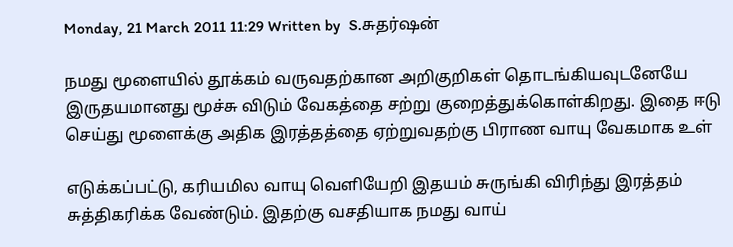Monday, 21 March 2011 11:29 Written by  S.சுதர்ஷன்

நமது மூளையில் தூக்கம் வருவதற்கான அறிகுறிகள் தொடங்கியவுடனேயே இருதயமானது மூச்சு விடும் வேகத்தை சற்று குறைத்துக்கொள்கிறது. இதை ஈடு செய்து மூளைக்கு அதிக இரத்தத்தை ஏற்றுவதற்கு பிராண வாயு வேகமாக உள்

எடுக்கப்பட்டு, கரியமில வாயு வெளியேறி இதயம் சுருங்கி விரிந்து இரத்தம் சுத்திகரிக்க வேண்டும். இதற்கு வசதியாக நமது வாய்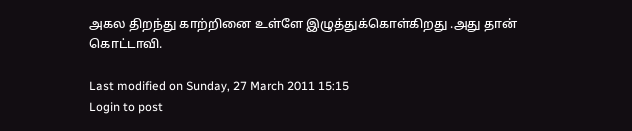அகல திறந்து காற்றினை உள்ளே இழுத்துக்கொள்கிறது .அது தான் கொட்டாவி.

Last modified on Sunday, 27 March 2011 15:15
Login to post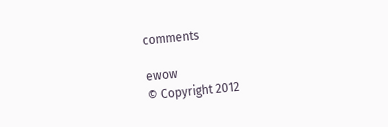comments

ewow
© Copyright 2012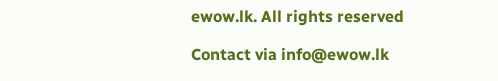ewow.lk. All rights reserved

Contact via info@ewow.lk